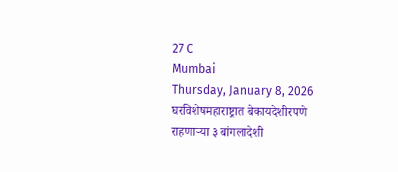27 C
Mumbai
Thursday, January 8, 2026
घरविशेषमहाराष्ट्रात बेकायदेशीरपणे राहणाऱ्या ३ बांगलादेशी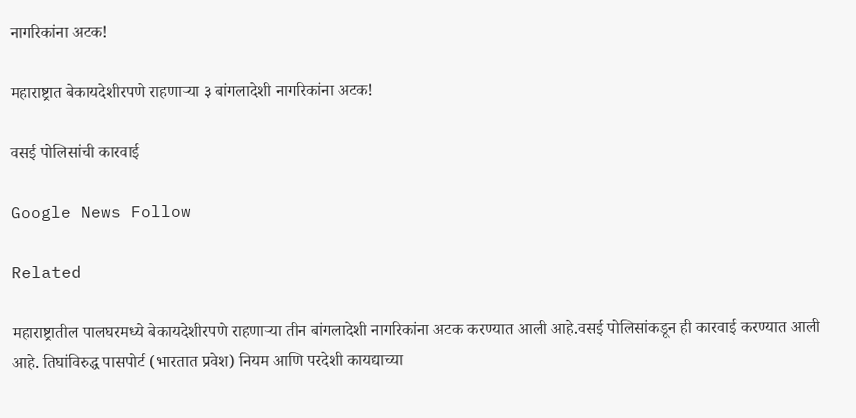नागरिकांना अटक!

महाराष्ट्रात बेकायदेशीरपणे राहणाऱ्या ३ बांगलादेशी नागरिकांना अटक!

वसई पोलिसांची कारवाई

Google News Follow

Related

महाराष्ट्रातील पालघरमध्ये बेकायदेशीरपणे राहणाऱ्या तीन बांगलादेशी नागरिकांना अटक करण्यात आली आहे.वसई पोलिसांकडून ही कारवाई करण्यात आली आहे. तिघांविरुद्ध पासपोर्ट (भारतात प्रवेश) नियम आणि परदेशी कायद्याच्या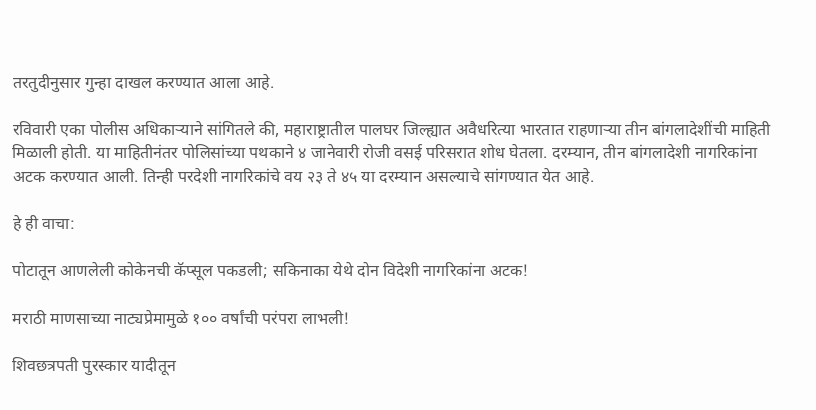तरतुदीनुसार गुन्हा दाखल करण्यात आला आहे.

रविवारी एका पोलीस अधिकाऱ्याने सांगितले की, महाराष्ट्रातील पालघर जिल्ह्यात अवैधरित्या भारतात राहणाऱ्या तीन बांगलादेशींची माहिती मिळाली होती. या माहितीनंतर पोलिसांच्या पथकाने ४ जानेवारी रोजी वसई परिसरात शोध घेतला. दरम्यान, तीन बांगलादेशी नागरिकांना अटक करण्यात आली. तिन्ही परदेशी नागरिकांचे वय २३ ते ४५ या दरम्यान असल्याचे सांगण्यात येत आहे.

हे ही वाचा:

पोटातून आणलेली कोकेनची कॅप्सूल पकडली; सकिनाका येथे दोन विदेशी नागरिकांना अटक!

मराठी माणसाच्या नाट्यप्रेमामुळे १०० वर्षांची परंपरा लाभली!

शिवछत्रपती पुरस्कार यादीतून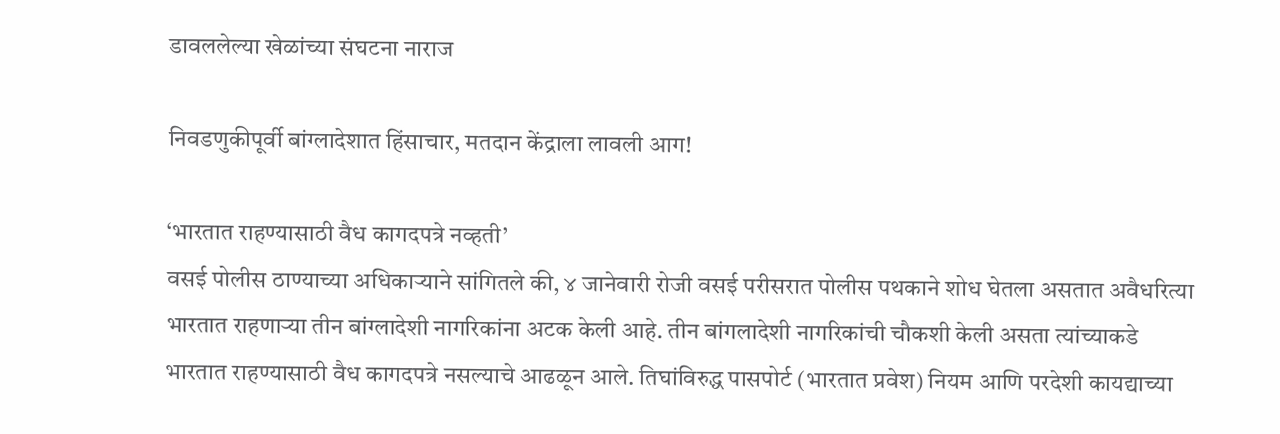डावललेल्या खेळांच्या संघटना नाराज

निवडणुकीपूर्वी बांग्लादेशात हिंसाचार, मतदान केंद्राला लावली आग!

‘भारतात राहण्यासाठी वैध कागदपत्रे नव्हती’
वसई पोलीस ठाण्याच्या अधिकाऱ्याने सांगितले की, ४ जानेवारी रोजी वसई परीसरात पोलीस पथकाने शोध घेतला असतात अवैधरित्या भारतात राहणाऱ्या तीन बांग्लादेशी नागरिकांना अटक केली आहे. तीन बांगलादेशी नागरिकांची चौकशी केली असता त्यांच्याकडे भारतात राहण्यासाठी वैध कागदपत्रे नसल्याचे आढळून आले. तिघांविरुद्ध पासपोर्ट (भारतात प्रवेश) नियम आणि परदेशी कायद्याच्या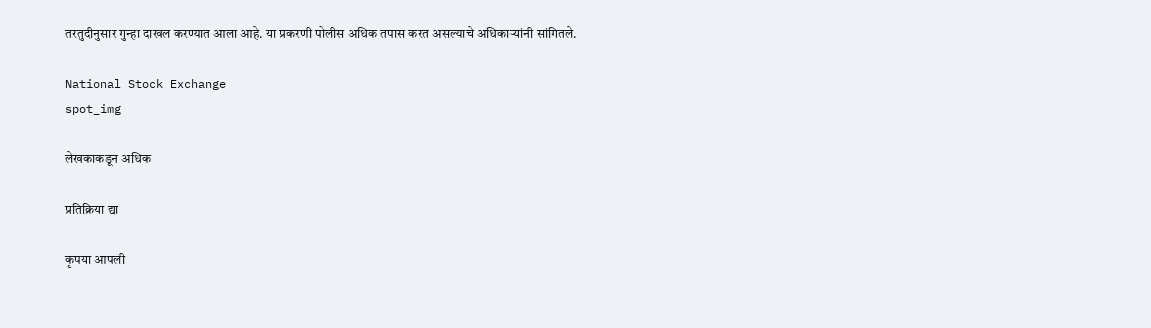तरतुदीनुसार गुन्हा दाखल करण्यात आला आहे. या प्रकरणी पोलीस अधिक तपास करत असल्याचे अधिकाऱ्यांनी सांगितले.

National Stock Exchange
spot_img

लेखकाकडून अधिक

प्रतिक्रिया द्या

कृपया आपली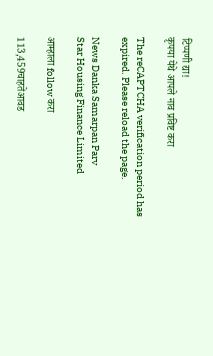टिप्पणी द्या!
कृपया येथे आपले नाव प्रविष्ट करा

The reCAPTCHA verification period has expired. Please reload the page.

News Danka Samarpan Parv
Star Housing Finance Limited

आम्हाला follow करा

113,459चाहतेआवड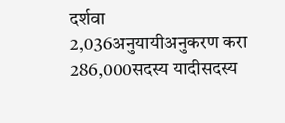दर्शवा
2,036अनुयायीअनुकरण करा
286,000सदस्य यादीसदस्य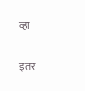व्हा

इतर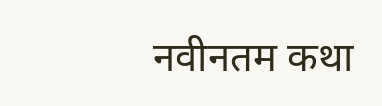नवीनतम कथा